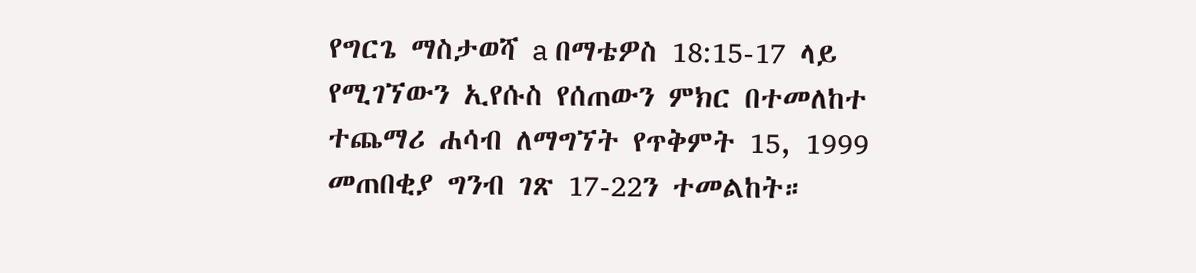የግርጌ ማስታወሻ a በማቴዎስ 18:15-17 ላይ የሚገኘውን ኢየሱስ የሰጠውን ምክር በተመለከተ ተጨማሪ ሐሳብ ለማግኘት የጥቅምት 15, 1999 መጠበቂያ ግንብ ገጽ 17-22ን ተመልከት።